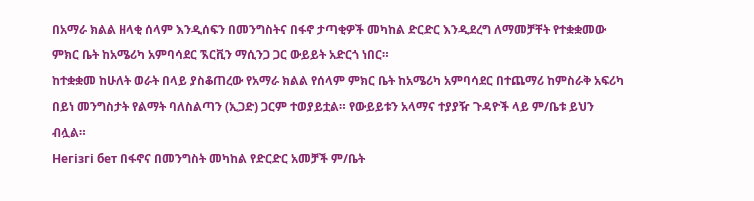በአማራ ክልል ዘላቂ ሰላም እንዲሰፍን በመንግስትና በፋኖ ታጣቂዎች መካከል ድርድር እንዲደረግ ለማመቻቸት የተቋቋመው ምክር ቤት ከአሜሪካ አምባሳደር ኧርቪን ማሲንጋ ጋር ውይይት አድርጎ ነበር።
ከተቋቋመ ከሁለት ወራት በላይ ያስቆጠረው የአማራ ክልል የሰላም ምክር ቤት ከአሜሪካ አምባሳደር በተጨማሪ ከምስራቅ አፍሪካ በይነ መንግስታት የልማት ባለስልጣን (ኢጋድ) ጋርም ተወያይቷል። የውይይቱን አላማና ተያያዥ ጉዳዮች ላይ ም/ቤቱ ይህን ብሏል።
Негізгі бет በፋኖና በመንግስት መካከል የድርድር አመቻች ም/ቤት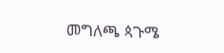መግለጫ ጳጉሜ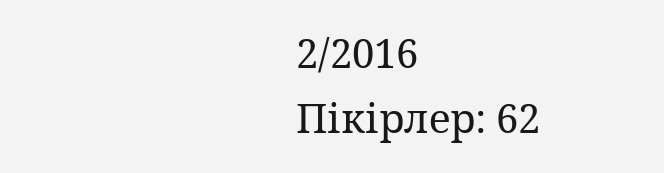2/2016
Пікірлер: 62